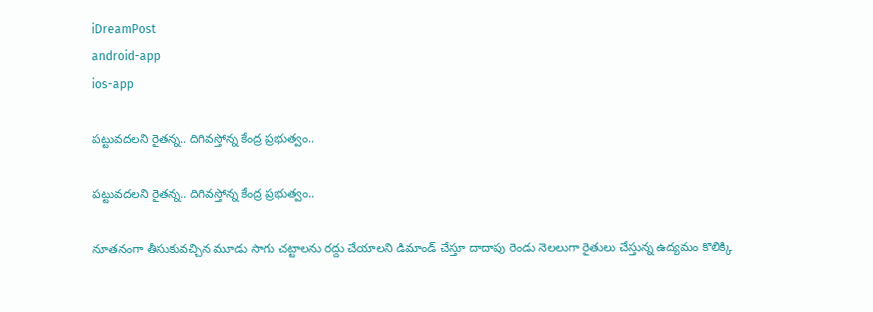iDreamPost
android-app
ios-app

పట్టువదలని రైతన్న.. దిగివస్తోన్న కేంద్ర ప్రభుత్వం..

పట్టువదలని రైతన్న.. దిగివస్తోన్న కేంద్ర ప్రభుత్వం..

నూతనంగా తీసుకువచ్చిన మూడు సాగు చట్టాలను రద్దు చేయాలని డిమాండ్‌ చేస్తూ దాదాపు రెండు నెలలుగా రైతులు చేస్తున్న ఉద్యమం కొలిక్కి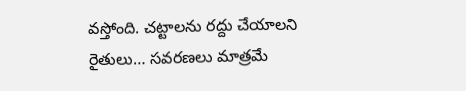వస్తోంది. చట్టాలను రద్దు చేయాలని రైతులు… సవరణలు మాత్రమే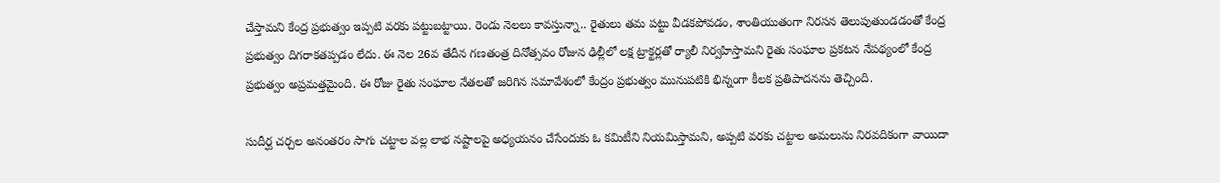చేస్తామని కేంద్ర ప్రభుత్వం ఇప్పటి వరకు పట్టుబట్టాయి. రెండు నెలలు కావస్తున్నా.. రైతులు తమ పట్టు వీడకపోవడం, శాంతియుతంగా నిరసన తెలుపుతుండడంతో కేంద్ర ప్రభుత్వం దిగరాకతప్పడం లేదు. ఈ నెల 26వ తేదీన గణతంత్ర దినోత్సవం రోజున ఢిల్లీలో లక్ష ట్రాక్టర్లతో ర్యాలీ నిర్వహిస్తామని రైతు సంఘాల ప్రకటన నేపథ్యంలో కేంద్ర ప్రభుత్వం అప్రమత్తమైంది. ఈ రోజు రైతు సంఘాల నేతలతో జరిగిన సమావేశంలో కేంద్రం ప్రభుత్వం మునుపటికి భిన్నంగా కీలక ప్రతిపాదనను తెచ్చింది.

సుదీర్ఘ చర్చల అనంతరం సాగు చట్టాల వల్ల లాభ నష్టాలపై అధ్యయనం చేసేందుకు ఓ కమిటీని నియమిస్తామని, అప్పటి వరకు చట్టాల అమలును నిరవదికంగా వాయిదా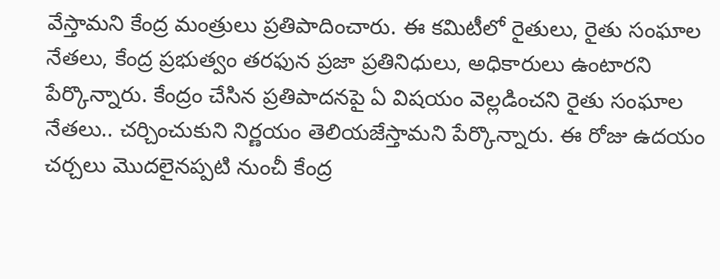వేస్తామని కేంద్ర మంత్రులు ప్రతిపాదించారు. ఈ కమిటీలో రైతులు, రైతు సంఘాల నేతలు, కేంద్ర ప్రభుత్వం తరఫున ప్రజా ప్రతినిధులు, అధికారులు ఉంటారని పేర్కొన్నారు. కేంద్రం చేసిన ప్రతిపాదనపై ఏ విషయం వెల్లడించని రైతు సంఘాల నేతలు.. చర్చించుకుని నిర్ణయం తెలియజేస్తామని పేర్కొన్నారు. ఈ రోజు ఉదయం చర్చలు మొదలైనప్పటి నుంచీ కేంద్ర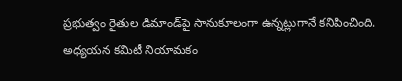ప్రభుత్వం రైతుల డిమాండ్‌పై సానుకూలంగా ఉన్నట్లుగానే కనిపించింది. అధ్యయన కమిటీ నియామకం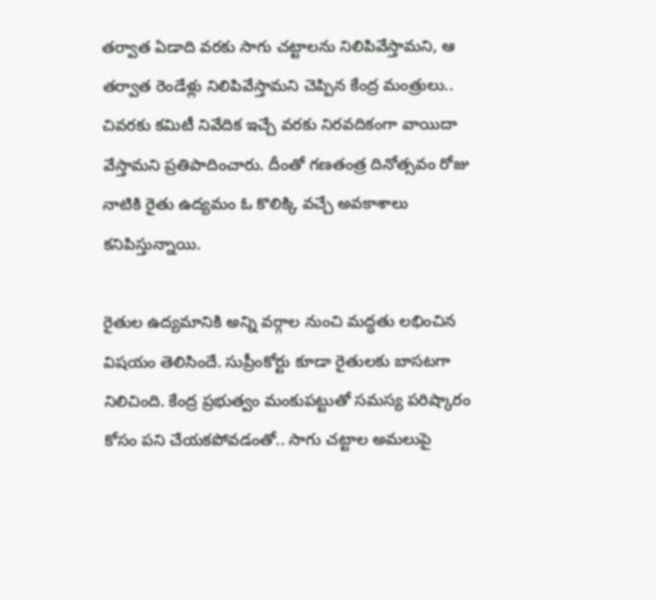తర్వాత ఏడాది వరకు సాగు చట్టాలను నిలిపివేస్తామని, ఆ తర్వాత రెండేళ్లు నిలిపివేస్తామని చెప్పిన కేంద్ర మంత్రులు.. చివరకు కమిటీ నివేదిక ఇచ్చే వరకు నిరవదికంగా వాయిదా వేస్తామని ప్రతిపాదించారు. దీంతో గణతంత్ర దినోత్సవం రోజు నాటికి రైతు ఉద్యమం ఓ కొలిక్కి వచ్చే అవకాశాలు కనిపిస్తున్నాయి.

రైతుల ఉద్యమానికి అన్ని వర్గాల నుంచి మద్ధతు లభించిన విషయం తెలిసిందే. సుప్రీంకోర్టు కూడా రైతులకు బాసటగా నిలిచింది. కేంద్ర ప్రభుత్వం మంకుపట్టుతో సమస్య పరిష్కారం కోసం పని చేయకపోవడంతో.. సాగు చట్టాల అమలుపై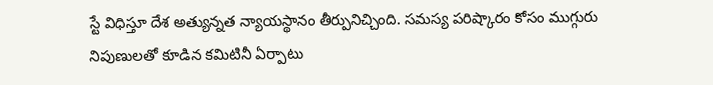స్టే విధిస్తూ దేశ అత్యున్నత న్యాయస్థానం తీర్పునిచ్చింది. సమస్య పరిష్కారం కోసం ముగ్గురు నిపుణులతో కూడిన కమిటినీ ఏర్పాటు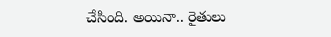చేసింది. అయినా.. రైతులు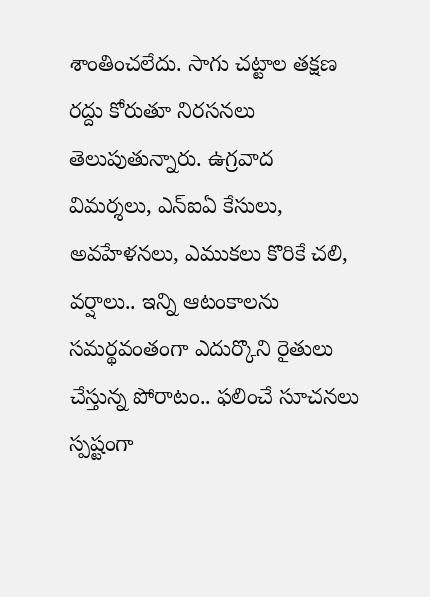శాంతించలేదు. సాగు చట్టాల తక్షణ రద్దు కోరుతూ నిరసనలు తెలుపుతున్నారు. ఉగ్రవాద విమర్శలు, ఎన్‌ఐఏ కేసులు, అవహేళనలు, ఎముకలు కొరికే చలి, వర్షాలు.. ఇన్ని ఆటంకాలను సమర్థవంతంగా ఎదుర్కొని రైతులు చేస్తున్న పోరాటం.. ఫలించే సూచనలు స్పష్టంగా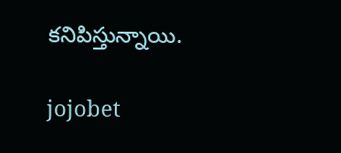కనిపిస్తున్నాయి.

jojobet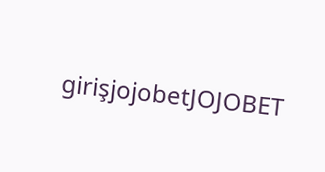girişjojobetJOJOBET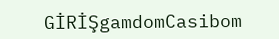GİRİŞgamdomCasibom